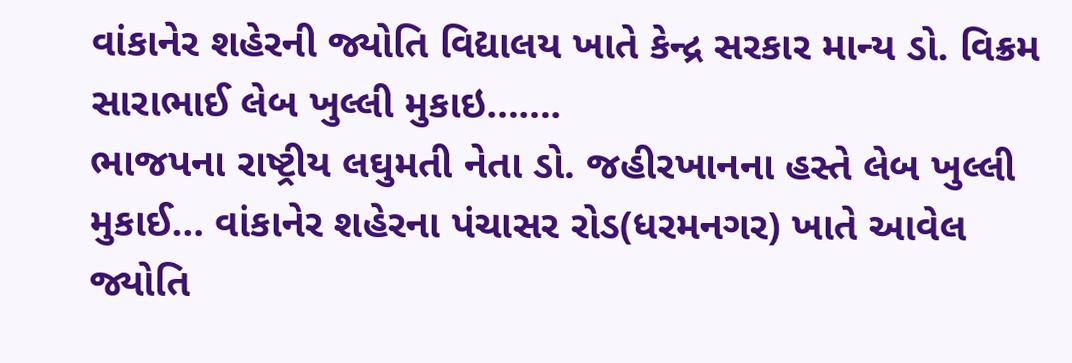વાંકાનેર શહેરની જ્યોતિ વિદ્યાલય ખાતે કેન્દ્ર સરકાર માન્ય ડો. વિક્રમ સારાભાઈ લેબ ખુલ્લી મુકાઇ…….
ભાજપના રાષ્ટ્રીય લઘુમતી નેતા ડો. જહીરખાનના હસ્તે લેબ ખુલ્લી મુકાઈ… વાંકાનેર શહેરના પંચાસર રોડ(ધરમનગર) ખાતે આવેલ જ્યોતિ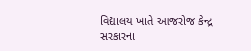વિદ્યાલય ખાતે આજરોજ કેન્દ્ર સરકારના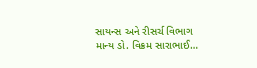સાયન્સ અને રીસર્ચ વિભાગ માન્ય ડો. વિક્રમ સારાભાઈ…